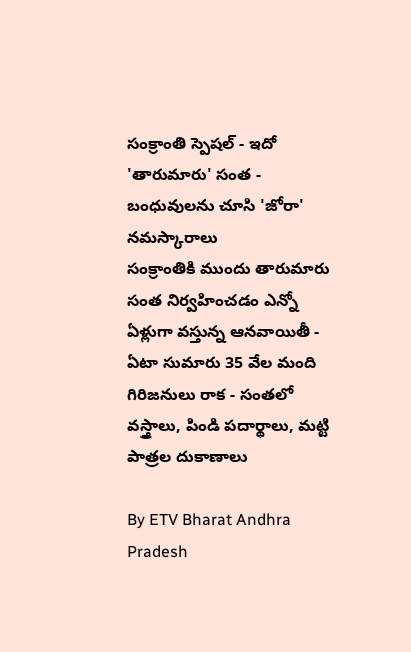సంక్రాంతి స్పెషల్ - ఇదో 'తారుమారు' సంత - బంధువులను చూసి 'జోరా' నమస్కారాలు
సంక్రాంతికి ముందు తారుమారు సంత నిర్వహించడం ఎన్నో ఏళ్లుగా వస్తున్న ఆనవాయితీ - ఏటా సుమారు 35 వేల మంది గిరిజనులు రాక - సంతలో వస్త్రాలు, పిండి పదార్థాలు, మట్టి పాత్రల దుకాణాలు

By ETV Bharat Andhra Pradesh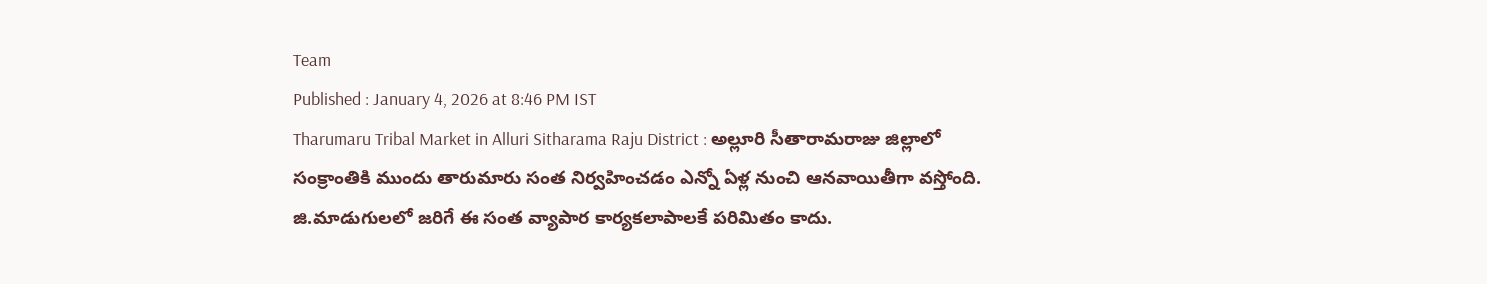Team
Published : January 4, 2026 at 8:46 PM IST
Tharumaru Tribal Market in Alluri Sitharama Raju District : అల్లూరి సీతారామరాజు జిల్లాలో సంక్రాంతికి ముందు తారుమారు సంత నిర్వహించడం ఎన్నో ఏళ్ల నుంచి ఆనవాయితీగా వస్తోంది. జి.మాడుగులలో జరిగే ఈ సంత వ్యాపార కార్యకలాపాలకే పరిమితం కాదు.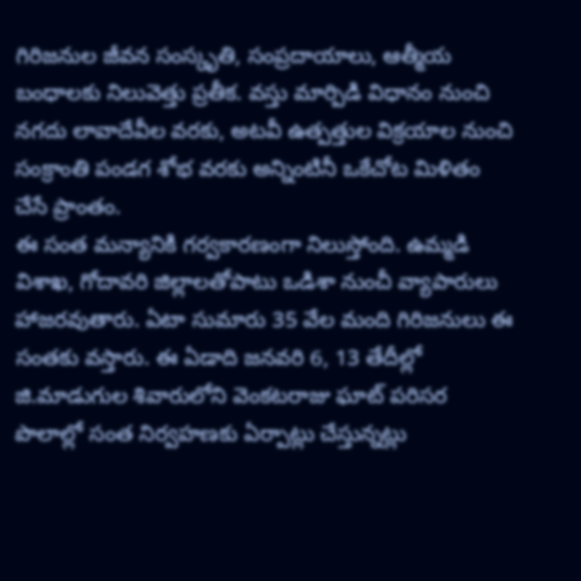గిరిజనుల జీవన సంస్కృతి, సంప్రదాయాలు, ఆత్మీయ బంధాలకు నిలువెత్తు ప్రతీక. వస్తు మార్పిడి విధానం నుంచి నగదు లావాదేవీల వరకు, అటవీ ఉత్పత్తుల విక్రయాల నుంచి సంక్రాంతి పండగ శోభ వరకు అన్నింటినీ ఒకేచోట మిళితం చేసే ప్రాంతం.
ఈ సంత మన్యానికి గర్వకారణంగా నిలుస్తోంది. ఉమ్మడి విశాఖ, గోదావరి జిల్లాలతోపాటు ఒడిశా నుంచీ వ్యాపారులు హాజరవుతారు. ఏటా సుమారు 35 వేల మంది గిరిజనులు ఈ సంతకు వస్తారు. ఈ ఏడాది జనవరి 6, 13 తేదీల్లో జి.మాడుగుల శివారులోని వెంకటరాజు ఘాట్ పరిసర పొలాల్లో సంత నిర్వహణకు ఏర్పాట్లు చేస్తున్నట్లు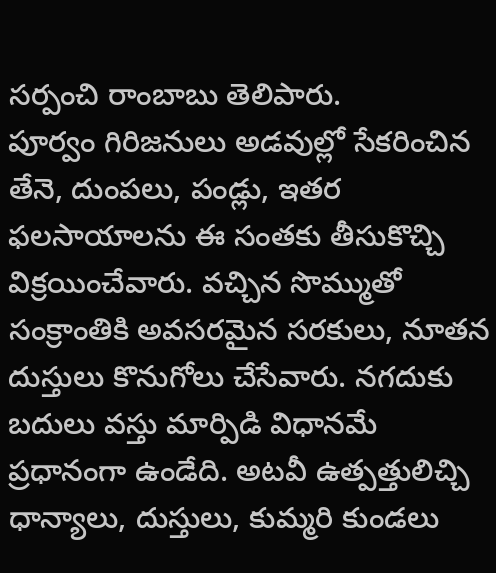సర్పంచి రాంబాబు తెలిపారు.
పూర్వం గిరిజనులు అడవుల్లో సేకరించిన తేనె, దుంపలు, పండ్లు, ఇతర ఫలసాయాలను ఈ సంతకు తీసుకొచ్చి విక్రయించేవారు. వచ్చిన సొమ్ముతో సంక్రాంతికి అవసరమైన సరకులు, నూతన దుస్తులు కొనుగోలు చేసేవారు. నగదుకు బదులు వస్తు మార్పిడి విధానమే ప్రధానంగా ఉండేది. అటవీ ఉత్పత్తులిచ్చి ధాన్యాలు, దుస్తులు, కుమ్మరి కుండలు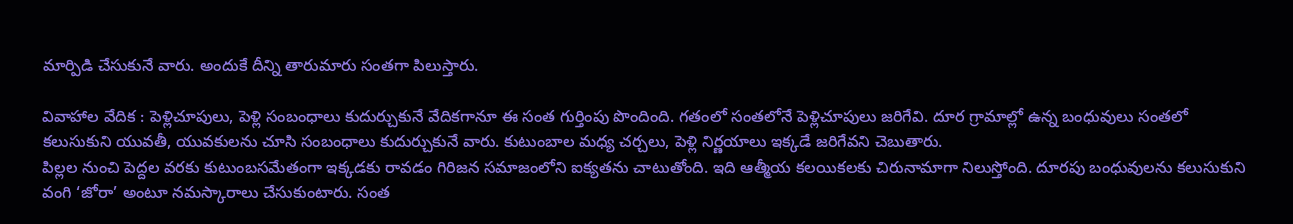మార్పిడి చేసుకునే వారు. అందుకే దీన్ని తారుమారు సంతగా పిలుస్తారు.

వివాహాల వేదిక : పెళ్లిచూపులు, పెళ్లి సంబంధాలు కుదుర్చుకునే వేదికగానూ ఈ సంత గుర్తింపు పొందింది. గతంలో సంతలోనే పెళ్లిచూపులు జరిగేవి. దూర గ్రామాల్లో ఉన్న బంధువులు సంతలో కలుసుకుని యువతీ, యువకులను చూసి సంబంధాలు కుదుర్చుకునే వారు. కుటుంబాల మధ్య చర్చలు, పెళ్లి నిర్ణయాలు ఇక్కడే జరిగేవని చెబుతారు.
పిల్లల నుంచి పెద్దల వరకు కుటుంబసమేతంగా ఇక్కడకు రావడం గిరిజన సమాజంలోని ఐక్యతను చాటుతోంది. ఇది ఆత్మీయ కలయికలకు చిరునామాగా నిలుస్తోంది. దూరపు బంధువులను కలుసుకుని వంగి ‘జోరా’ అంటూ నమస్కారాలు చేసుకుంటారు. సంత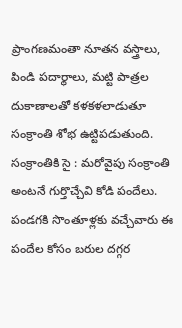ప్రాంగణమంతా నూతన వస్త్రాలు, పిండి పదార్థాలు, మట్టి పాత్రల దుకాణాలతో కళకళలాడుతూ సంక్రాంతి శోభ ఉట్టిపడుతుంది.
సంక్రాంతికి సై : మరోవైపు సంక్రాంతి అంటనే గుర్తొచ్చేవి కోడి పందేలు. పండగకి సొంతూళ్లకు వచ్చేవారు ఈ పందేల కోసం బరుల దగ్గర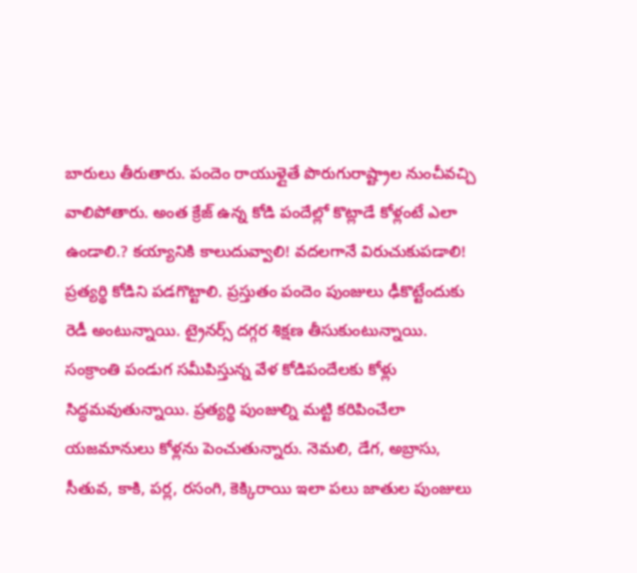బారులు తీరుతారు. పందెం రాయుళ్లైతే పొరుగురాష్ట్రాల నుంచీవచ్చి వాలిపోతారు. అంత క్రేజ్ ఉన్న కోడి పందేల్లో కొట్లాడే కోళ్లంటే ఎలా ఉండాలి.? కయ్యానికి కాలుదువ్వాలి! వదలగానే విరుచుకుపడాలి! ప్రత్యర్థి కోడిని పడగొట్టాలి. ప్రస్తుతం పందెం పుంజులు ఢీకొట్టేందుకు రెడీ అంటున్నాయి. ట్రైనర్స్ దగ్గర శిక్షణ తీసుకుంటున్నాయి.
సంక్రాంతి పండుగ సమీపిస్తున్న వేళ కోడిపందేలకు కోళ్లు సిద్ధమవుతున్నాయి. ప్రత్యర్థి పుంజుల్ని మట్టి కరిపించేలా యజమానులు కోళ్లను పెంచుతున్నారు. నెమలి, డేగ, అబ్రాసు, సీతువ, కాకి, పర్ల, రసంగి, కెక్కిరాయి ఇలా పలు జాతుల పుంజులు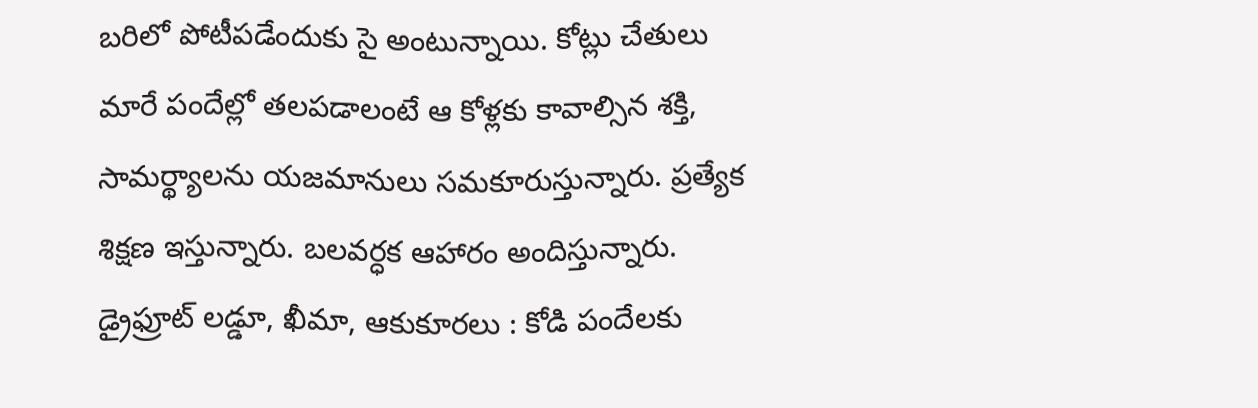బరిలో పోటీపడేందుకు సై అంటున్నాయి. కోట్లు చేతులు మారే పందేల్లో తలపడాలంటే ఆ కోళ్లకు కావాల్సిన శక్తి, సామర్థ్యాలను యజమానులు సమకూరుస్తున్నారు. ప్రత్యేక శిక్షణ ఇస్తున్నారు. బలవర్ధక ఆహారం అందిస్తున్నారు.
డ్రైఫ్రూట్ లడ్డూ, ఖీమా, ఆకుకూరలు : కోడి పందేలకు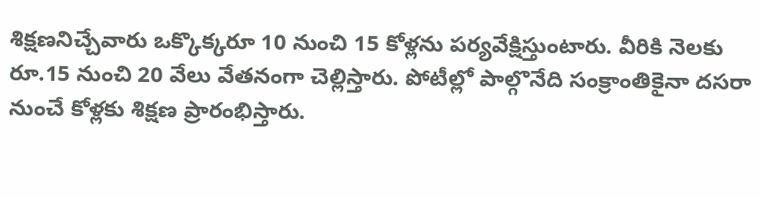శిక్షణనిచ్చేవారు ఒక్కొక్కరూ 10 నుంచి 15 కోళ్లను పర్యవేక్షిస్తుంటారు. వీరికి నెలకు రూ.15 నుంచి 20 వేలు వేతనంగా చెల్లిస్తారు. పోటీల్లో పాల్గొనేది సంక్రాంతికైనా దసరా నుంచే కోళ్లకు శిక్షణ ప్రారంభిస్తారు.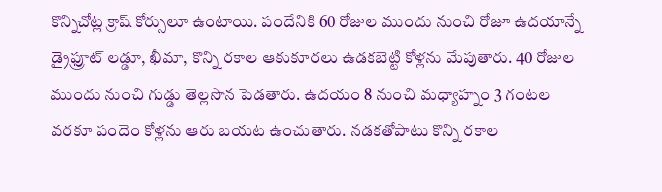కొన్నిచోట్ల క్రాష్ కోర్సులూ ఉంటాయి. పందేనికి 60 రోజుల ముందు నుంచి రోజూ ఉదయాన్నే డ్రైఫ్రూట్ లడ్డూ, ఖీమా, కొన్ని రకాల ఆకుకూరలు ఉడకబెట్టి కోళ్లను మేపుతారు. 40 రోజుల ముందు నుంచి గుడ్డు తెల్లసొన పెడతారు. ఉదయం 8 నుంచి మధ్యాహ్నం 3 గంటల వరకూ పందెం కోళ్లను ఆరు బయట ఉంచుతారు. నడకతోపాటు కొన్ని రకాల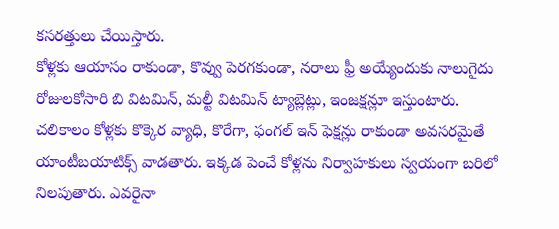కసరత్తులు చేయిస్తారు.
కోళ్లకు ఆయాసం రాకుండా, కొవ్వు పెరగకుండా, నరాలు ఫ్రీ అయ్యేందుకు నాలుగైదు రోజులకోసారి బి విటమిన్, మల్టీ విటమిన్ ట్యాబ్లెట్లు, ఇంజక్షన్లూ ఇస్తుంటారు. చలికాలం కోళ్లకు కొక్కెర వ్యాధి, కొరేగా, ఫంగల్ ఇన్ ఫెక్షన్లు రాకుండా అవసరమైతే యాంటీబయాటిక్స్ వాడతారు. ఇక్కడ పెంచే కోళ్లను నిర్వాహకులు స్వయంగా బరిలో నిలపుతారు. ఎవరైనా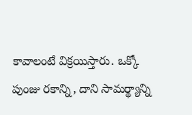కావాలంటే విక్రయిస్తారు. ఒక్కో పుంజు రకాన్ని, దాని సామర్థ్యాన్ని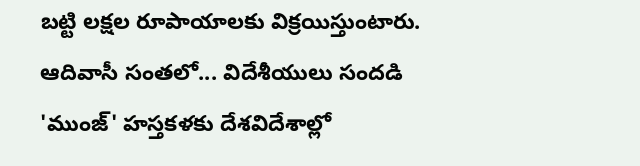బట్టి లక్షల రూపాయాలకు విక్రయిస్తుంటారు.
ఆదివాసీ సంతలో... విదేశీయులు సందడి
'ముంజ్' హస్తకళకు దేశవిదేశాల్లో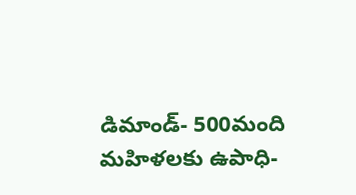డిమాండ్- 500మంది మహిళలకు ఉపాధి-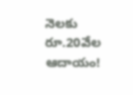నెలకు రూ.20వేల ఆదాయం!